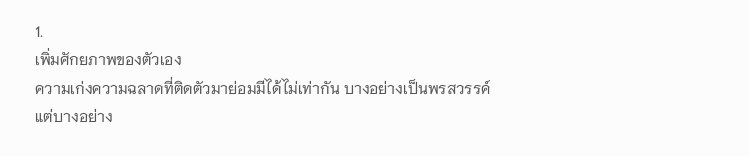1.
เพิ่มศักยภาพของตัวเอง
ความเก่งความฉลาดที่ติดตัวมาย่อมมีได้ไม่เท่ากัน บางอย่างเป็นพรสวรรค์
แต่บางอย่าง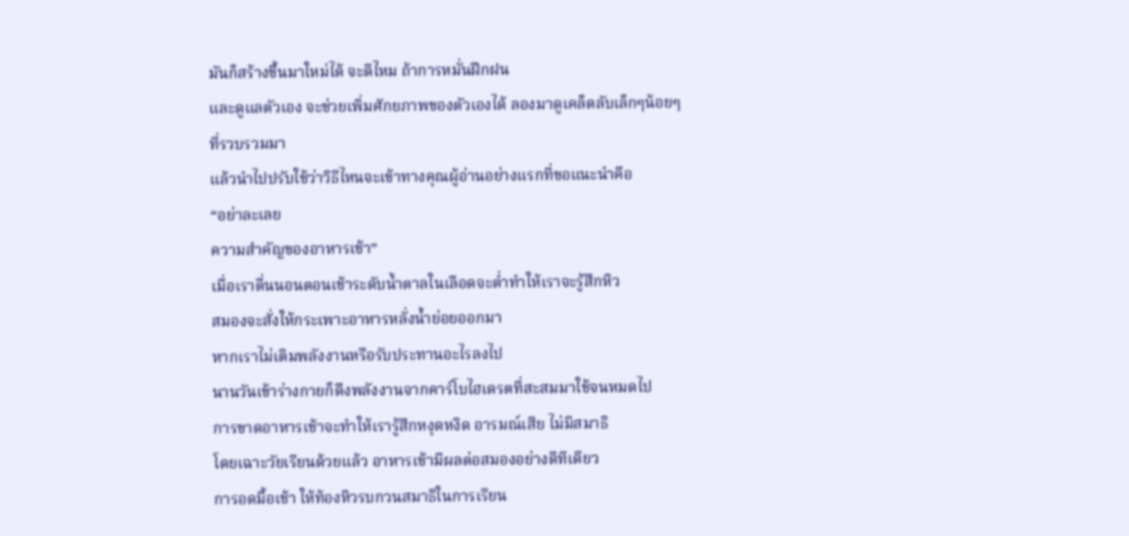มันก็สร้างขึ้นมาใหม่ได้ จะดีไหม ถ้าการหมั่นฝึกฝน
และดูแลตัวเอง จะช่วยเพิ่มศักยภาพของตัวเองได้ ลองมาดูเคล็ดลับเล็กๆน้อยๆ
ที่รวบรวมมา
แล้วนำไปปรับใช้ว่าวิธีไหนจะเข้าทางคุณผู้อ่านอย่างแรกที่ขอแนะนำคือ
“อย่าละเลย
ความสำคัญของอาหารเช้า”
เมื่อเราตื่นนอนตอนเช้าระดับน้ำตาลในเลือดจะต่ำทำให้เราจะรู้สึกหิว
สมองจะสั่งให้กระเพาะอาหารหลั่งน้ำย่อยออกมา
หากเราไม่เติมพลังงานหรือรับประทานอะไรลงไป
นานวันเข้าร่างกายก็ดึงพลังงานจากคาร์โบไฮเดรตที่สะสมมาใช้จนหมดไป
การขาดอาหารเช้าจะทำให้เรารู้สึกหงุดหงิด อารมณ์เสีย ไม่มีสมาธิ
โดยเฉาะวัยเรียนด้วยแล้ว อาหารเช้ามีผลต่อสมองอย่างดีทีเดียว
การอดมื้อเช้า ให้ท้องหิวรบกวนสมาธิในการเรียน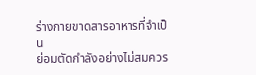ร่างกายขาดสารอาหารที่จำเป็น
ย่อมตัดกำลังอย่างไม่สมควร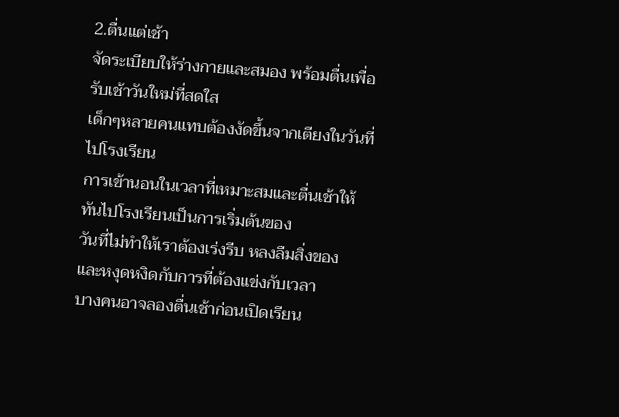2.ตื่นแต่เช้า
จัดระเบียบให้ร่างกายและสมอง พร้อมตื่นเพื่อรับเช้าวันใหม่ที่สดใส
เด็กๆหลายคนแทบต้องงัดขึ้นจากเตียงในวันที่ไปโรงเรียน
การเข้านอนในเวลาที่เหมาะสมและตื่นเช้าให้ทันไปโรงเรียนเป็นการเริ่มต้นของ
วันที่ไม่ทำให้เราต้องเร่งรีบ หลงลืมสิ่งของ
และหงุดหงิดกับการที่ต้องแข่งกับเวลา
บางคนอาจลองตื่นเช้าก่อนเปิดเรียน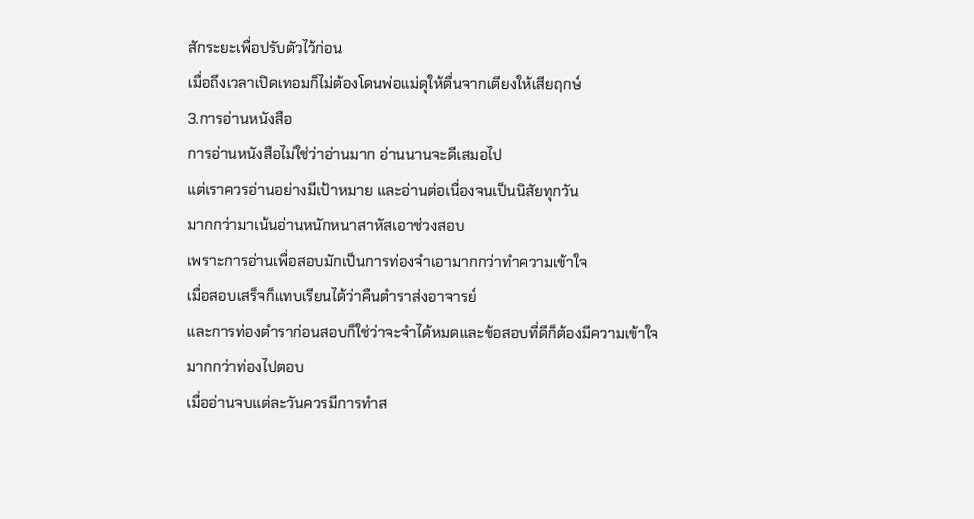สักระยะเพื่อปรับตัวไว้ก่อน
เมื่อถึงเวลาเปิดเทอมก็ไม่ต้องโดนพ่อแม่ดุให้ตื่นจากเตียงให้เสียฤกษ์
3.การอ่านหนังสือ
การอ่านหนังสือไม่ใช่ว่าอ่านมาก อ่านนานจะดีเสมอไป
แต่เราควรอ่านอย่างมีเป้าหมาย และอ่านต่อเนื่องจนเป็นนิสัยทุกวัน
มากกว่ามาเน้นอ่านหนักหนาสาหัสเอาช่วงสอบ
เพราะการอ่านเพื่อสอบมักเป็นการท่องจำเอามากกว่าทำความเข้าใจ
เมื่อสอบเสร็จก็แทบเรียนได้ว่าคืนตำราส่งอาจารย์
และการท่องตำราก่อนสอบก็ใช่ว่าจะจำได้หมดและข้อสอบที่ดีก็ต้องมีความเข้าใจ
มากกว่าท่องไปตอบ
เมื่ออ่านจบแต่ละวันควรมีการทำส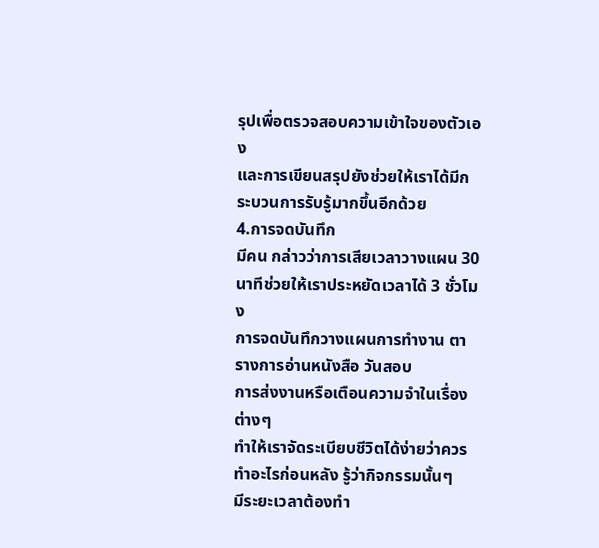รุปเพื่อตรวจสอบความเข้าใจของตัวเอง
และการเขียนสรุปยังช่วยให้เราได้มีกระบวนการรับรู้มากขึ้นอีกด้วย
4.การจดบันทึก
มีคน กล่าวว่าการเสียเวลาวางแผน 30 นาทีช่วยให้เราประหยัดเวลาได้ 3 ชั่วโมง
การจดบันทึกวางแผนการทำงาน ตารางการอ่านหนังสือ วันสอบ
การส่งงานหรือเตือนความจำในเรื่องต่างๆ
ทำให้เราจัดระเบียบชีวิตได้ง่ายว่าควรทำอะไรก่อนหลัง รู้ว่ากิจกรรมนั้นๆ
มีระยะเวลาต้องทำ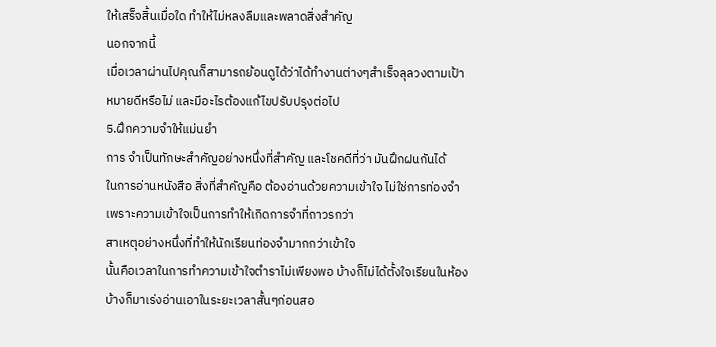ให้เสร็จสิ้นเมื่อใด ทำให้ไม่หลงลืมและพลาดสิ่งสำคัญ
นอกจากนี้
เมื่อเวลาผ่านไปคุณก็สามารถย้อนดูได้ว่าได้ทำงานต่างๆสำเร็จลุลวงตามเป้า
หมายดีหรือไม่ และมีอะไรต้องแก้ไขปรับปรุงต่อไป
5.ฝึกความจำให้แม่นยำ
การ จำเป็นทักษะสำคัญอย่างหนึ่งที่สำคัญ และโชคดีที่ว่า มันฝึกฝนกันได้
ในการอ่านหนังสือ สิ่งที่สำคัญคือ ต้องอ่านด้วยความเข้าใจ ไม่ใช่การท่องจำ
เพราะความเข้าใจเป็นการทำให้เกิดการจำที่ถาวรกว่า
สาเหตุอย่างหนึ่งที่ทำให้นักเรียนท่องจำมากกว่าเข้าใจ
นั้นคือเวลาในการทำความเข้าใจตำราไม่เพียงพอ บ้างก็ไม่ได้ตั้งใจเรียนในห้อง
บ้างก็มาเร่งอ่านเอาในระยะเวลาสั้นๆก่อนสอ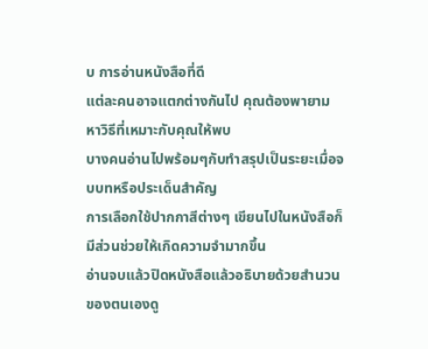บ การอ่านหนังสือที่ดี
แต่ละคนอาจแตกต่างกันไป คุณต้องพายามหาวิธีที่เหมาะกับคุณให้พบ
บางคนอ่านไปพร้อมๆกับทำสรุปเป็นระยะเมื่อจบบทหรือประเด็นสำคัญ
การเลือกใช้ปากกาสีต่างๆ เขียนไปในหนังสือก็มีส่วนช่วยให้เกิดความจำมากขึ้น
อ่านจบแล้วปิดหนังสือแล้วอธิบายด้วยสำนวนของตนเองดู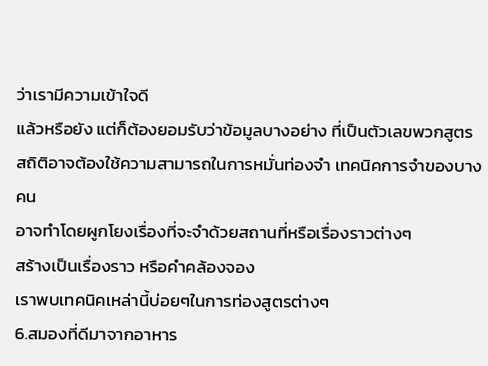ว่าเรามีความเข้าใจดี
แล้วหรือยัง แต่ก็ต้องยอมรับว่าข้อมูลบางอย่าง ที่เป็นตัวเลขพวกสูตร
สถิติอาจต้องใช้ความสามารถในการหมั่นท่องจำ เทคนิคการจำของบางคน
อาจทำโดยผูกโยงเรื่องที่จะจำด้วยสถานที่หรือเรื่องราวต่างๆ
สร้างเป็นเรื่องราว หรือคำคล้องจอง
เราพบเทคนิคเหล่านี้บ่อยๆในการท่องสูตรต่างๆ
6.สมองที่ดีมาจากอาหาร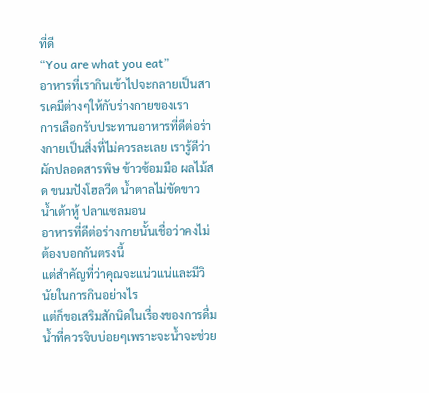ที่ดี
“You are what you eat”
อาหารที่เรากินเข้าไปจะกลายเป็นสารเคมีต่างๆให้กับร่างกายของเรา
การเลือกรับประทานอาหารที่ดีต่อร่างกายเป็นสิ่งที่ไม่ควรละเลย เรารู้ดีว่า
ผักปลอดสารพิษ ข้าวซ้อมมือ ผลไม้สด ขนมปังโฮลวีต น้ำตาลไม่ขัดขาว
น้ำเต้าหู้ ปลาแซลมอน
อาหารที่ดีต่อร่างกายนั้นเชื่อว่าคงไม่ต้องบอกกันตรงนี้
แต่สำคัญที่ว่าคุณจะแน่วแน่และมีวินัยในการกินอย่างไร
แต่ก็ขอเสริมสักนิดในเรื่องของการดื่มน้ำที่ควรจิบบ่อยๆเพราะจะน้ำจะช่วย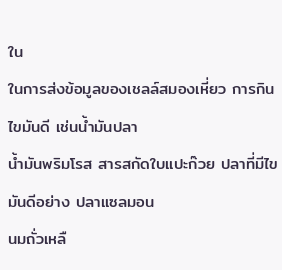ใน
ในการส่งข้อมูลของเชลล์สมองเหี่ยว การกินไขมันดี เช่นน้ำมันปลา
น้ำมันพริมโรส สารสกัดใบแปะก๊วย ปลาที่มีไขมันดีอย่าง ปลาแซลมอน
นมถั่วเหลื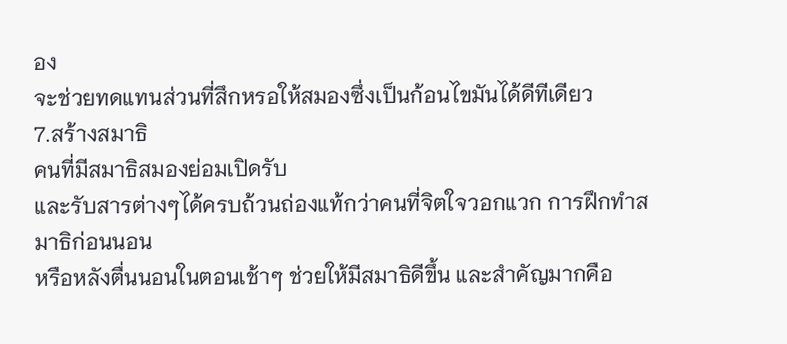อง
จะช่วยทดแทนส่วนที่สึกหรอให้สมองซึ่งเป็นก้อนไขมันได้ดีทีเดียว
7.สร้างสมาธิ
คนที่มีสมาธิสมองย่อมเปิดรับ
และรับสารต่างๆได้ครบถ้วนถ่องแท้กว่าคนที่จิตใจวอกแวก การฝึกทำสมาธิก่อนนอน
หรือหลังตื่นนอนในตอนเช้าๆ ช่วยให้มีสมาธิดีขึ้น และสำคัญมากคือ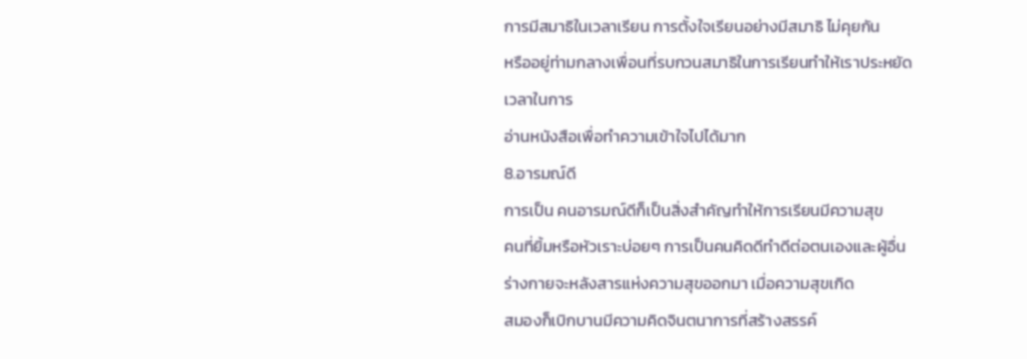การมีสมาธิในเวลาเรียน การตั้งใจเรียนอย่างมีสมาธิ ไม่คุยกัน
หรืออยู่ท่ามกลางเพื่อนที่รบกวนสมาธิในการเรียนทำให้เราประหยัดเวลาในการ
อ่านหนังสือเพื่อทำความเข้าใจไปได้มาก
8.อารมณ์ดี
การเป็น คนอารมณ์ดีก็เป็นสิ่งสำคัญทำให้การเรียนมีความสุข
คนที่ยิ้มหรือหัวเราะบ่อยๆ การเป็นคนคิดดีทำดีต่อตนเองและผู้อื่น
ร่างกายจะหลังสารแห่งความสุขออกมา เมื่อความสุขเกิด
สมองก็เบิกบานมีความคิดจินตนาการที่สร้างสรรค์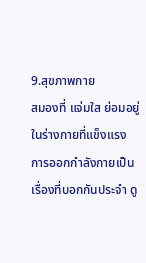9.สุขภาพกาย
สมองที่ แจ่มใส ย่อมอยู่ในร่างกายที่แข็งแรง
การออกกำลังกายเป็นเรื่องที่บอกกันประจำ ดู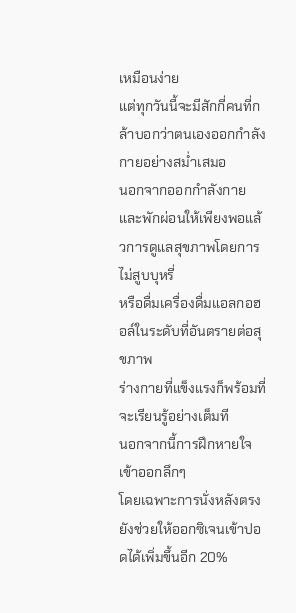เหมือนง่าย
แต่ทุกวันนี้จะมีสักกี่คนที่กล้าบอกว่าตนเองออกกำลังกายอย่างสม่ำเสมอ
นอกจากออกกำลังกาย
และพักผ่อนให้เพียงพอแล้วการดูแลสุขภาพโดยการไม่สูบบุหรี่
หรือดื่มเครื่องดื่มแอลกอฮอล์ในระดับที่อันตรายต่อสุขภาพ
ร่างกายที่แข็งแรงก็พร้อมที่จะเรียนรู้อย่างเต็มที
นอกจากนี้การฝึกหายใจเข้าออกลึกๆ
โดยเฉพาะการนั่งหลังตรงยังช่วยให้ออกซิเจนเข้าปอดได้เพิ่มขึ้นอีก 20%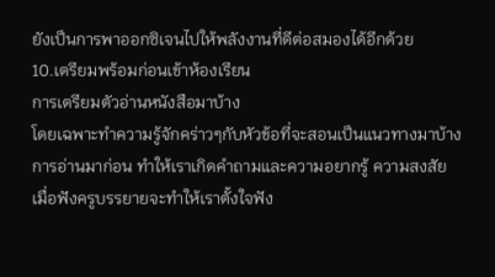ยังเป็นการพาออกซิเจนไปให้พลังงานที่ดีต่อสมองได้อีกด้วย
10.เตรียมพร้อมก่อนเข้าห้องเรียน
การเตรียมตัวอ่านหนังสือมาบ้าง
โดยเฉพาะทำความรู้จักคร่าวๆกับหัวข้อที่จะสอนเป็นแนวทางมาบ้าง
การอ่านมาก่อน ทำให้เราเกิดคำถามและความอยากรู้ ความสงสัย
เมื่อฟังครูบรรยายจะทำให้เราตั้งใจฟัง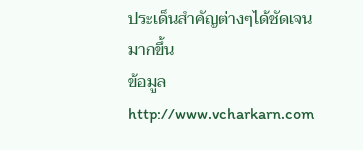ประเด็นสำคัญต่างๆได้ชัดเจนมากขึ้น
ข้อมูล http://www.vcharkarn.com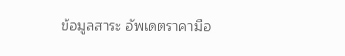ข้อมูลสาระ อัพเดตราคามือ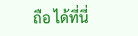ถือ ได้ที่นี่